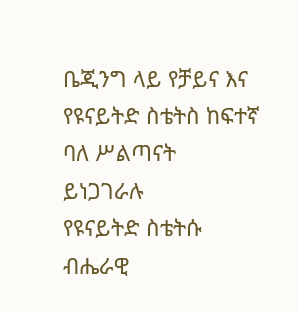ቤጂንግ ላይ የቻይና እና የዩናይትድ ስቴትስ ከፍተኛ ባለ ሥልጣናት ይነጋገራሉ
የዩናይትድ ስቴትሱ ብሔራዊ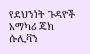የደህንነት ጉዳዮች አማካሪ ጄክ ሱሊቫን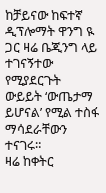ከቻይናው ከፍተኛ ዲፕሎማት ዋንግ ዪ ጋር ዛሬ ቤጂንግ ላይ ተገናኝተው የሚያደርጉት ውይይት ‘ውጤታማ ይሆናል’ የሚል ተስፋ ማሳደራቸውን ተናገሩ።
ዛሬ ከቀትር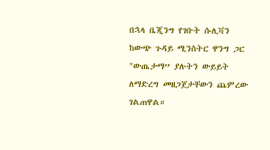በኋላ ቤጂንግ የገቡት ሱሊቫን ከውጭ ጉዳይ ሚንስትር ዋንግ ጋር "ውጤታማ” ያሉትን ውይይት ለማድረግ መዘጋጀታቸውን ጨምረው ገልጠዋል።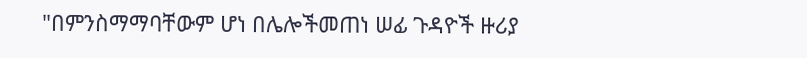"በምንስማማባቸውም ሆነ በሌሎችመጠነ ሠፊ ጉዳዮች ዙሪያ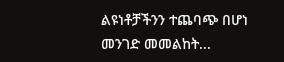ልዩነቶቻችንን ተጨባጭ በሆነ መንገድ መመልከት...